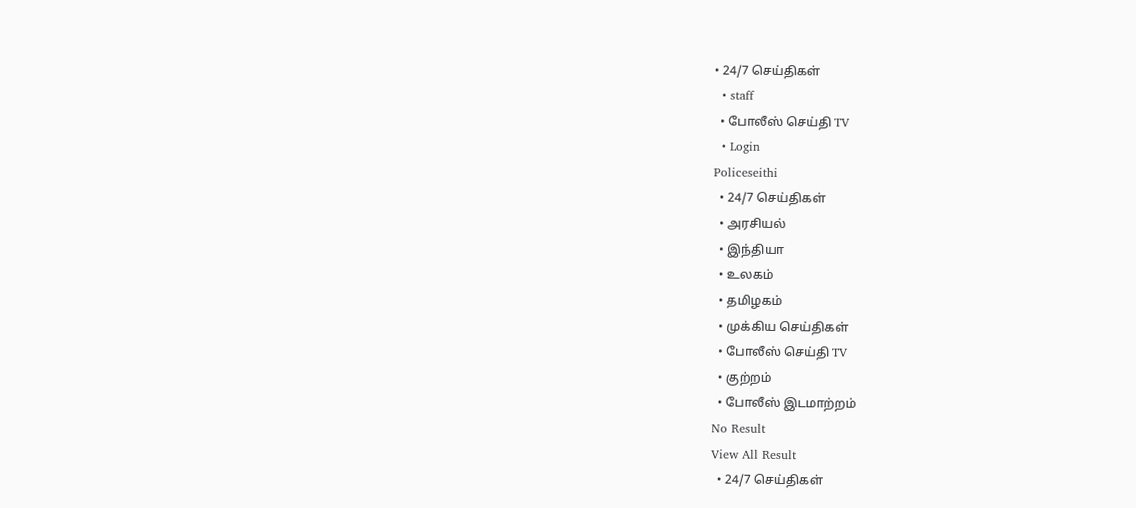• 24/7 செய்திகள்
  • staff
  • போலீஸ் செய்தி TV
  • Login
Policeseithi
  • 24/7 செய்திகள்
  • அரசியல்
  • இந்தியா
  • உலகம்
  • தமிழகம்
  • முக்கிய செய்திகள்
  • போலீஸ் செய்தி TV
  • குற்றம்
  • போலீஸ் இடமாற்றம்
No Result
View All Result
  • 24/7 செய்திகள்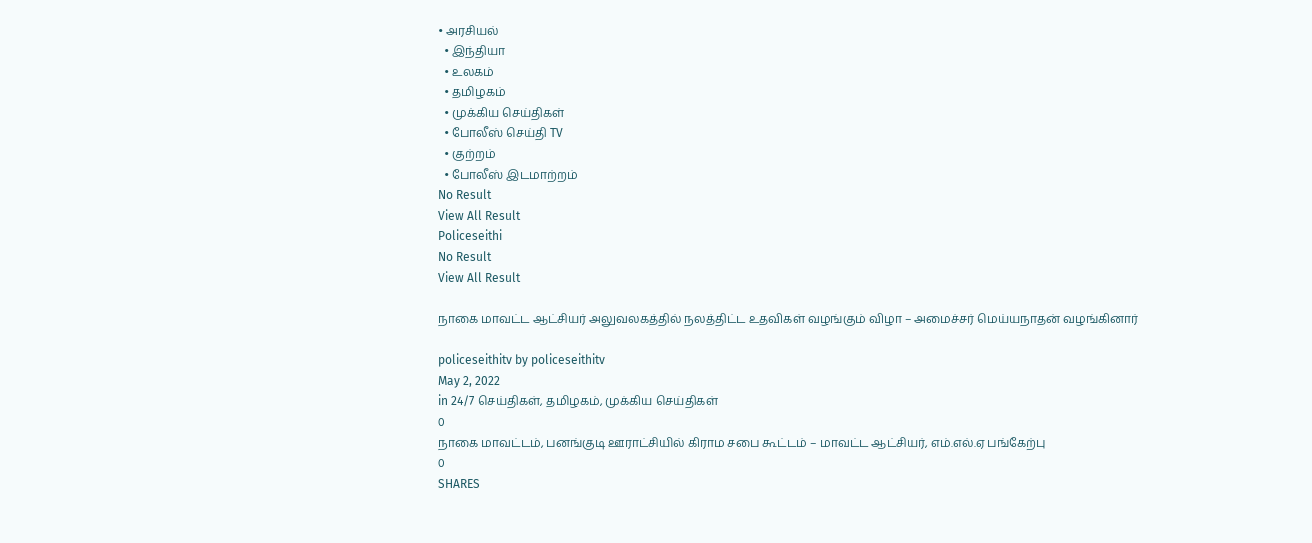• அரசியல்
  • இந்தியா
  • உலகம்
  • தமிழகம்
  • முக்கிய செய்திகள்
  • போலீஸ் செய்தி TV
  • குற்றம்
  • போலீஸ் இடமாற்றம்
No Result
View All Result
Policeseithi
No Result
View All Result

நாகை மாவட்ட ஆட்சியர் அலுவலகத்தில் நலத்திட்ட உதவிகள் வழங்கும் விழா – அமைச்சர் மெய்யநாதன் வழங்கினார்

policeseithitv by policeseithitv
May 2, 2022
in 24/7 செய்திகள், தமிழகம், முக்கிய செய்திகள்
0
நாகை மாவட்டம், பனங்குடி ஊராட்சியில் கிராம சபை கூட்டம் – மாவட்ட ஆட்சியர், எம்.எல்.ஏ பங்கேற்பு
0
SHARES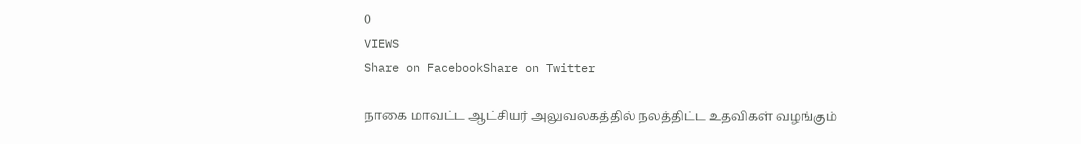0
VIEWS
Share on FacebookShare on Twitter

நாகை மாவட்ட ஆட்சியர் அலுவலகத்தில் நலத்திட்ட உதவிகள் வழங்கும்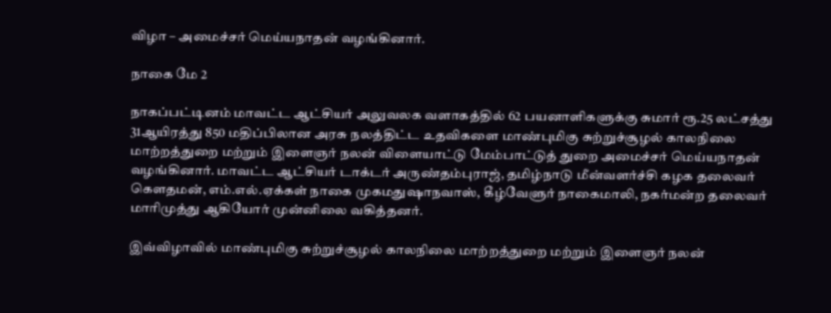விழா – அமைச்சர் மெய்யநாதன் வழங்கினார்.

நாகை மே 2

நாகப்பட்டினம் மாவட்ட ஆட்சியர் அலுவலக வளாகத்தில் 62 பயனாளிகளுக்கு சுமார் ரூ.25 லட்சத்து 31ஆயிரத்து 850 மதிப்பிலான அரசு நலத்திட்ட உதவிகளை மாண்புமிகு சுற்றுச்சூழல் காலநிலை மாற்றத்துறை மற்றும் இளைஞர் நலன் விளையாட்டு மேம்பாட்டுத் துறை அமைச்சர் மெய்யநாதன் வழங்கினார். மாவட்ட ஆட்சியர் டாக்டர் அருண்தம்புராஜ், தமிழ்நாடு மீன்வளர்ச்சி கழக தலைவர் கௌதமன், எம்.எல்.ஏக்கள் நாகை முகமதுஷாநவாஸ், கீழ்வேளுர் நாகைமாலி, நகர்மன்ற தலைவர் மாரிமுத்து ஆகியோர் முன்னிலை வகித்தனர்.

இவ்விழாவில் மாண்புமிகு சுற்றுச்சூழல் காலநிலை மாற்றத்துறை மற்றும் இளைஞர் நலன்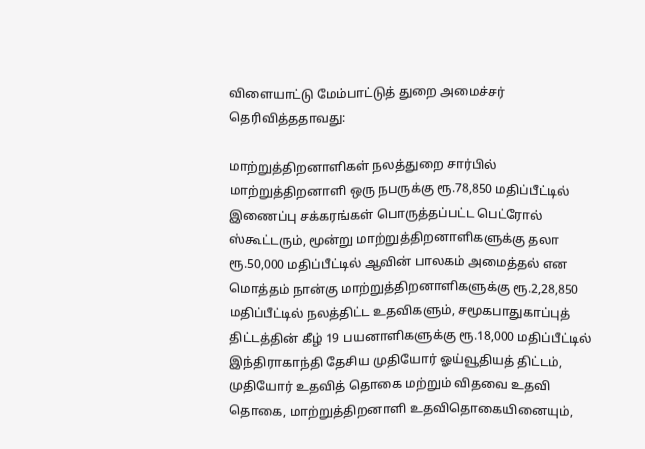விளையாட்டு மேம்பாட்டுத் துறை அமைச்சர் தெரிவித்ததாவது:

மாற்றுத்திறனாளிகள் நலத்துறை சார்பில் மாற்றுத்திறனாளி ஒரு நபருக்கு ரூ.78,850 மதிப்பீட்டில் இணைப்பு சக்கரங்கள் பொருத்தப்பட்ட பெட்ரோல் ஸ்கூட்டரும், மூன்று மாற்றுத்திறனாளிகளுக்கு தலா ரூ.50,000 மதிப்பீட்டில் ஆவின் பாலகம் அமைத்தல் என மொத்தம் நான்கு மாற்றுத்திறனாளிகளுக்கு ரூ.2,28,850 மதிப்பீட்டில் நலத்திட்ட உதவிகளும், சமூகபாதுகாப்புத் திட்டத்தின் கீழ் 19 பயனாளிகளுக்கு ரூ.18,000 மதிப்பீட்டில் இந்திராகாந்தி தேசிய முதியோர் ஓய்வூதியத் திட்டம், முதியோர் உதவித் தொகை மற்றும் விதவை உதவி தொகை, மாற்றுத்திறனாளி உதவிதொகையினையும்,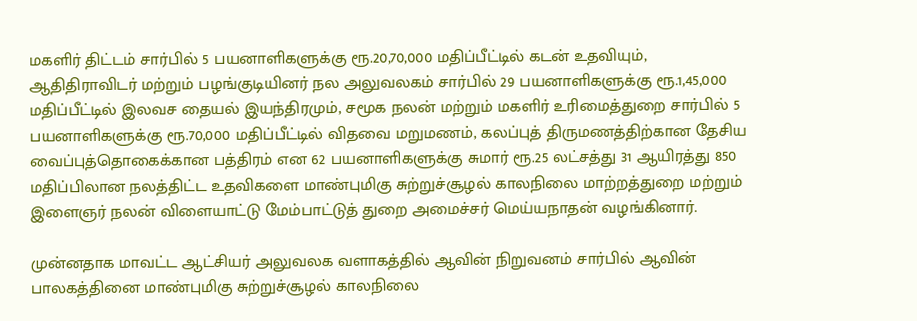மகளிர் திட்டம் சார்பில் 5 பயனாளிகளுக்கு ரூ.20,70,000 மதிப்பீட்டில் கடன் உதவியும், ஆதிதிராவிடர் மற்றும் பழங்குடியினர் நல அலுவலகம் சார்பில் 29 பயனாளிகளுக்கு ரூ.1,45,000 மதிப்பீட்டில் இலவச தையல் இயந்திரமும், சமூக நலன் மற்றும் மகளிர் உரிமைத்துறை சார்பில் 5 பயனாளிகளுக்கு ரூ.70,000 மதிப்பீட்டில் விதவை மறுமணம், கலப்புத் திருமணத்திற்கான தேசிய வைப்புத்தொகைக்கான பத்திரம் என 62 பயனாளிகளுக்கு சுமார் ரூ.25 லட்சத்து 31 ஆயிரத்து 850 மதிப்பிலான நலத்திட்ட உதவிகளை மாண்புமிகு சுற்றுச்சூழல் காலநிலை மாற்றத்துறை மற்றும் இளைஞர் நலன் விளையாட்டு மேம்பாட்டுத் துறை அமைச்சர் மெய்யநாதன் வழங்கினார்.

முன்னதாக மாவட்ட ஆட்சியர் அலுவலக வளாகத்தில் ஆவின் நிறுவனம் சார்பில் ஆவின் பாலகத்தினை மாண்புமிகு சுற்றுச்சூழல் காலநிலை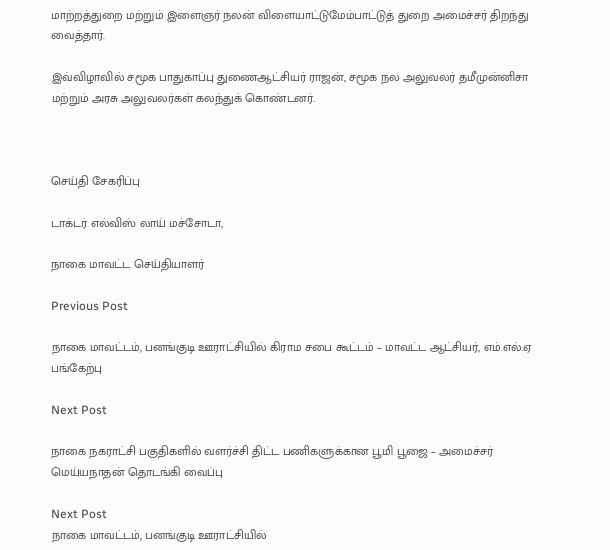மாற்றத்துறை மற்றும் இளைஞர் நலன் விளையாட்டுமேம்பாட்டுத் துறை அமைச்சர் திறந்து வைத்தார்.

இவ்விழாவில் சமூக பாதுகாப்பு துணைஆட்சியர் ராஜன், சமூக நல அலுவலர் தமீமுன்னிசா மற்றும் அரசு அலுவலர்கள் கலந்துக் கொண்டனர்.



செய்தி சேகரிப்பு

டாக்டர் எல்விஸ் லாய் மச்சோடா,

நாகை மாவட்ட செய்தியாளர்

Previous Post

நாகை மாவட்டம், பனங்குடி ஊராட்சியில் கிராம சபை கூட்டம் – மாவட்ட ஆட்சியர், எம்.எல்.ஏ பங்கேற்பு

Next Post

நாகை நகராட்சி பகுதிகளில் வளர்ச்சி திட்ட பணிகளுக்கான பூமி பூஜை – அமைச்சர் மெய்யநாதன் தொடங்கி வைப்பு

Next Post
நாகை மாவட்டம், பனங்குடி ஊராட்சியில்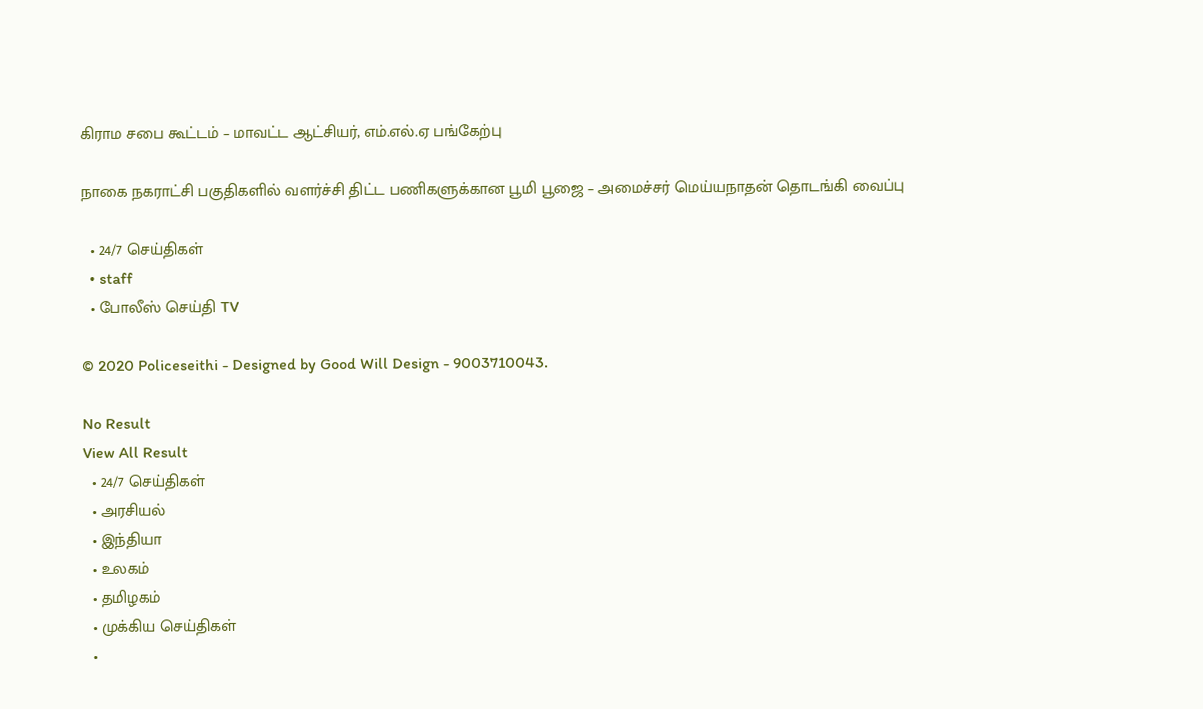கிராம சபை கூட்டம் – மாவட்ட ஆட்சியர், எம்.எல்.ஏ பங்கேற்பு

நாகை நகராட்சி பகுதிகளில் வளர்ச்சி திட்ட பணிகளுக்கான பூமி பூஜை – அமைச்சர் மெய்யநாதன் தொடங்கி வைப்பு

  • 24/7 செய்திகள்
  • staff
  • போலீஸ் செய்தி TV

© 2020 Policeseithi - Designed by Good Will Design - 9003710043.

No Result
View All Result
  • 24/7 செய்திகள்
  • அரசியல்
  • இந்தியா
  • உலகம்
  • தமிழகம்
  • முக்கிய செய்திகள்
  •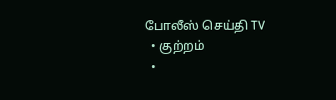போலீஸ் செய்தி TV
  • குற்றம்
  •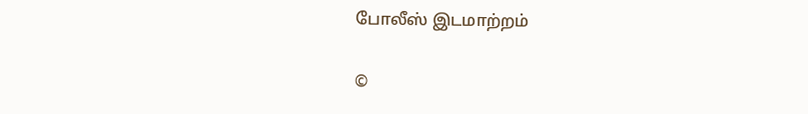போலீஸ் இடமாற்றம்

©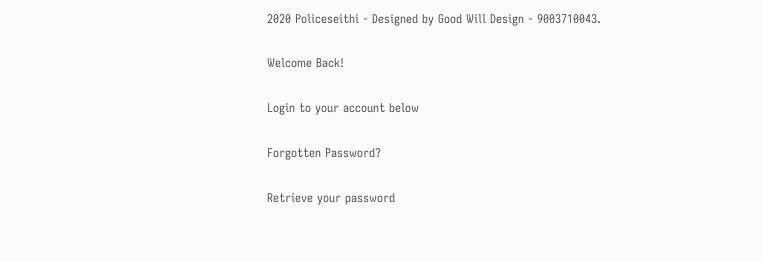2020 Policeseithi - Designed by Good Will Design - 9003710043.

Welcome Back!

Login to your account below

Forgotten Password?

Retrieve your password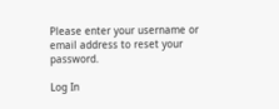Please enter your username or email address to reset your password.

Log In